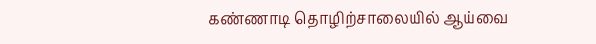கண்ணாடி தொழிற்சாலையில் ஆய்வை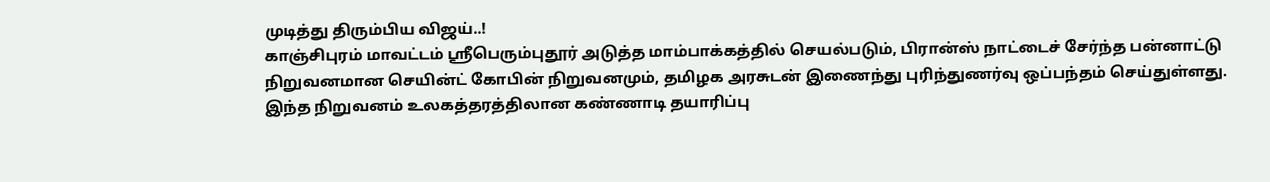முடித்து திரும்பிய விஜய்..!
காஞ்சிபுரம் மாவட்டம் ஸ்ரீபெரும்புதூர் அடுத்த மாம்பாக்கத்தில் செயல்படும், பிரான்ஸ் நாட்டைச் சேர்ந்த பன்னாட்டு நிறுவனமான செயின்ட் கோபின் நிறுவனமும், தமிழக அரசுடன் இணைந்து புரிந்துணர்வு ஒப்பந்தம் செய்துள்ளது.
இந்த நிறுவனம் உலகத்தரத்திலான கண்ணாடி தயாரிப்பு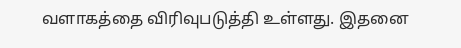வளாகத்தை விரிவுபடுத்தி உள்ளது. இதனை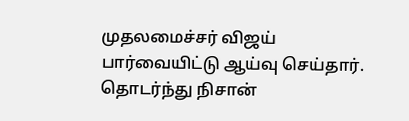முதலமைச்சர் விஜய் பார்வையிட்டு ஆய்வு செய்தார். தொடர்ந்து நிசான்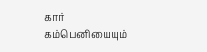கார் கம்பெனியையும்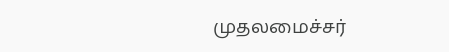முதலமைச்சர்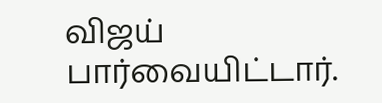விஜய் பார்வையிட்டார்.